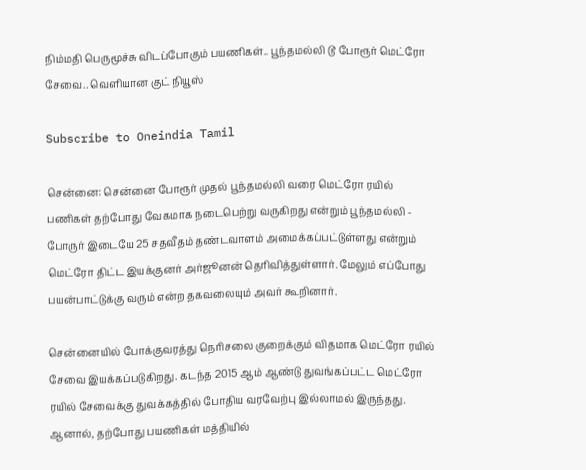நிம்மதி பெருமூச்சு விடப்போகும் பயணிகள்.. பூந்தமல்லி டூ போரூர் மெட்ரோ சேவை.. வெளியான குட் நியூஸ்

Subscribe to Oneindia Tamil

சென்னை: சென்னை போரூர் முதல் பூந்தமல்லி வரை மெட்ரோ ரயில் பணிகள் தற்போது வேகமாக நடைபெற்று வருகிறது என்றும் பூந்தமல்லி - போருர் இடையே 25 சதவீதம் தண்டவாளம் அமைக்கப்பட்டுள்ளது என்றும் மெட்ரோ திட்ட இயக்குனர் அர்ஜூனன் தெரிவித்துள்ளார். மேலும் எப்போது பயன்பாட்டுக்கு வரும் என்ற தகவலையும் அவர் கூறினார்.

சென்னையில் போக்குவரத்து நெரிசலை குறைக்கும் விதமாக மெட்ரோ ரயில் சேவை இயக்கப்படுகிறது. கடந்த 2015 ஆம் ஆண்டு துவங்கப்பட்ட மெட்ரோ ரயில் சேவைக்கு துவக்கத்தில் போதிய வரவேற்பு இல்லாமல் இருந்தது. ஆனால், தற்போது பயணிகள் மத்தியில்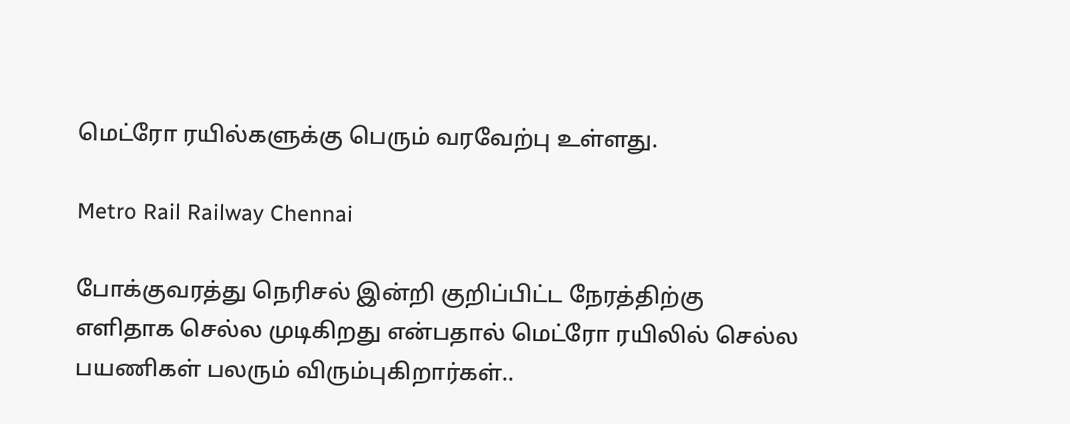மெட்ரோ ரயில்களுக்கு பெரும் வரவேற்பு உள்ளது.

Metro Rail Railway Chennai

போக்குவரத்து நெரிசல் இன்றி குறிப்பிட்ட நேரத்திற்கு எளிதாக செல்ல முடிகிறது என்பதால் மெட்ரோ ரயிலில் செல்ல பயணிகள் பலரும் விரும்புகிறார்கள்..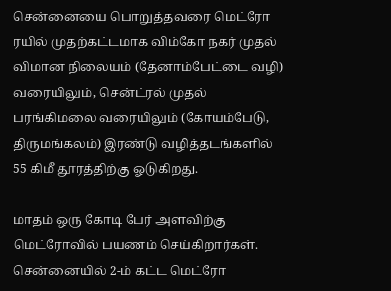சென்னையை பொறுத்தவரை மெட்ரோ ரயில் முதற்கட்டமாக விம்கோ நகர் முதல் விமான நிலையம் (தேனாம்பேட்டை வழி) வரையிலும், சென்ட்ரல் முதல் பரங்கிமலை வரையிலும் (கோயம்பேடு, திருமங்கலம்) இரண்டு வழித்தடங்களில் 55 கிமீ தூரத்திற்கு ஓடுகிறது.

மாதம் ஒரு கோடி பேர் அளவிற்கு மெட்ரோவில் பயணம் செய்கிறார்கள். சென்னையில் 2-ம் கட்ட மெட்ரோ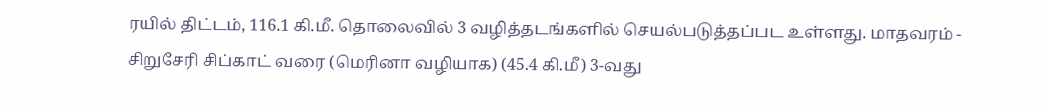ரயில் திட்டம், 116.1 கி.மீ. தொலைவில் 3 வழித்தடங்களில் செயல்படுத்தப்பட உள்ளது. மாதவரம் - சிறுசேரி சிப்காட் வரை (மெரினா வழியாக) (45.4 கி.மீ) 3-வது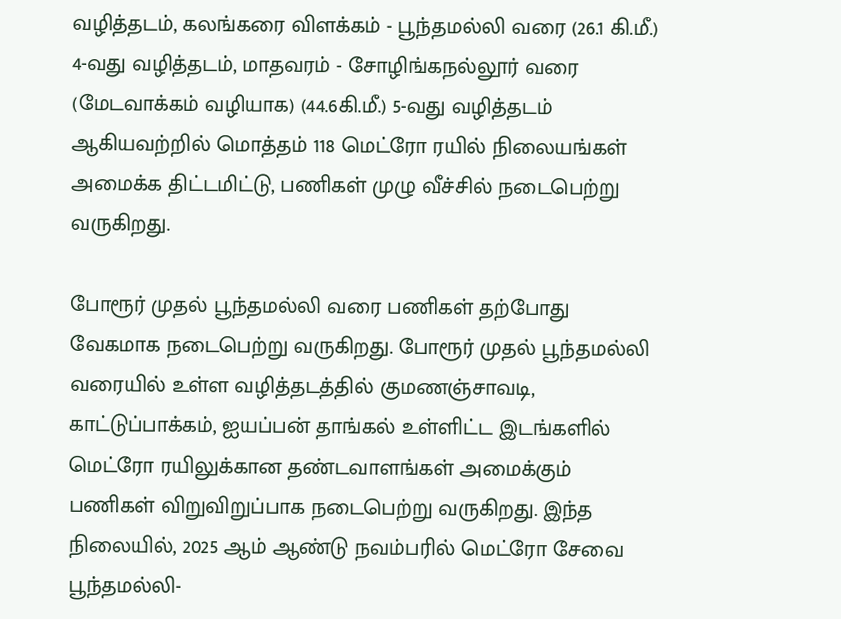வழித்தடம், கலங்கரை விளக்கம் - பூந்தமல்லி வரை (26.1 கி.மீ.) 4-வது வழித்தடம், மாதவரம் - சோழிங்கநல்லூர் வரை (மேடவாக்கம் வழியாக) (44.6கி.மீ.) 5-வது வழித்தடம் ஆகியவற்றில் மொத்தம் 118 மெட்ரோ ரயில் நிலையங்கள் அமைக்க திட்டமிட்டு, பணிகள் முழு வீச்சில் நடைபெற்று வருகிறது.

போரூர் முதல் பூந்தமல்லி வரை பணிகள் தற்போது வேகமாக நடைபெற்று வருகிறது. போரூர் முதல் பூந்தமல்லி வரையில் உள்ள வழித்தடத்தில் குமணஞ்சாவடி, காட்டுப்பாக்கம், ஐயப்பன் தாங்கல் உள்ளிட்ட இடங்களில் மெட்ரோ ரயிலுக்கான தண்டவாளங்கள் அமைக்கும் பணிகள் விறுவிறுப்பாக நடைபெற்று வருகிறது. இந்த நிலையில், 2025 ஆம் ஆண்டு நவம்பரில் மெட்ரோ சேவை பூந்தமல்லி-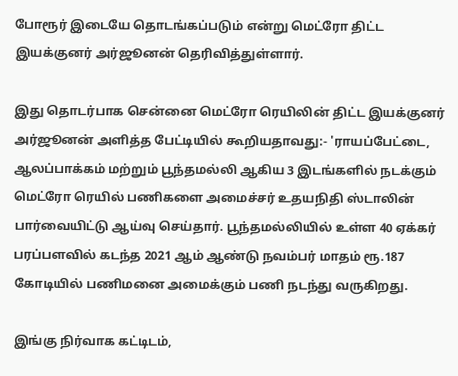போரூர் இடையே தொடங்கப்படும் என்று மெட்ரோ திட்ட இயக்குனர் அர்ஜூனன் தெரிவித்துள்ளார்.

இது தொடர்பாக சென்னை மெட்ரோ ரெயிலின் திட்ட இயக்குனர் அர்ஜூனன் அளித்த பேட்டியில் கூறியதாவது:- 'ராயப்பேட்டை, ஆலப்பாக்கம் மற்றும் பூந்தமல்லி ஆகிய 3 இடங்களில் நடக்கும் மெட்ரோ ரெயில் பணிகளை அமைச்சர் உதயநிதி ஸ்டாலின் பார்வையிட்டு ஆய்வு செய்தார். பூந்தமல்லியில் உள்ள 40 ஏக்கர் பரப்பளவில் கடந்த 2021 ஆம் ஆண்டு நவம்பர் மாதம் ரூ.187 கோடியில் பணிமனை அமைக்கும் பணி நடந்து வருகிறது.

இங்கு நிர்வாக கட்டிடம்,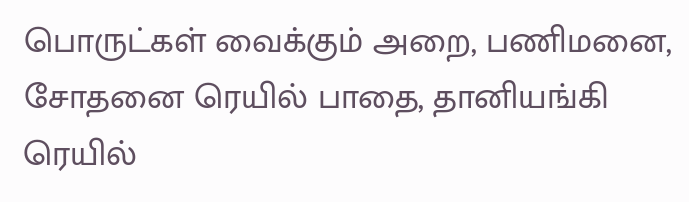பொருட்கள் வைக்கும் அறை, பணிமனை, சோதனை ரெயில் பாதை, தானியங்கி ரெயில்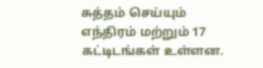சுத்தம் செய்யும் எந்திரம் மற்றும் 17 கட்டிடங்கள் உள்ளன.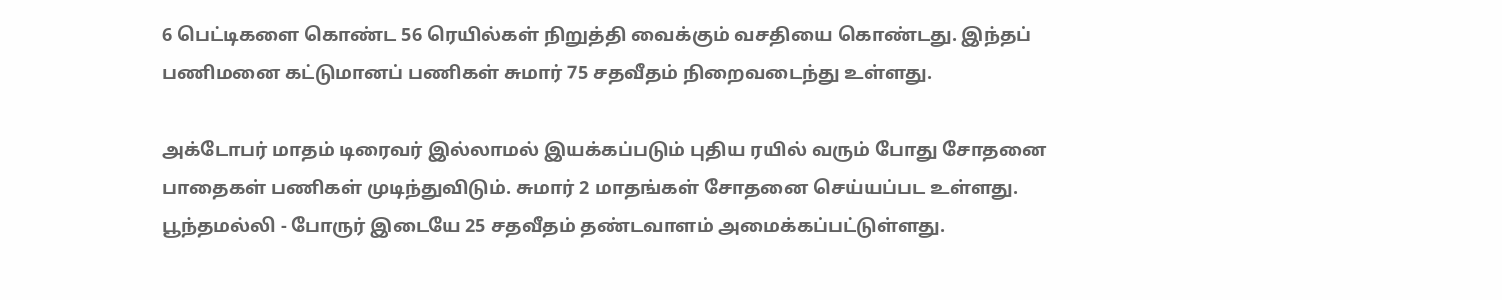6 பெட்டிகளை கொண்ட 56 ரெயில்கள் நிறுத்தி வைக்கும் வசதியை கொண்டது. இந்தப் பணிமனை கட்டுமானப் பணிகள் சுமார் 75 சதவீதம் நிறைவடைந்து உள்ளது.

அக்டோபர் மாதம் டிரைவர் இல்லாமல் இயக்கப்படும் புதிய ரயில் வரும் போது சோதனை பாதைகள் பணிகள் முடிந்துவிடும். சுமார் 2 மாதங்கள் சோதனை செய்யப்பட உள்ளது. பூந்தமல்லி - போருர் இடையே 25 சதவீதம் தண்டவாளம் அமைக்கப்பட்டுள்ளது.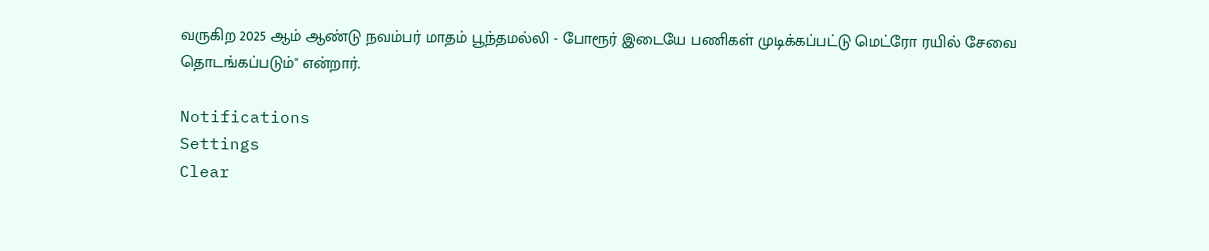வருகிற 2025 ஆம் ஆண்டு நவம்பர் மாதம் பூந்தமல்லி - போரூர் இடையே பணிகள் முடிக்கப்பட்டு மெட்ரோ ரயில் சேவை தொடங்கப்படும்" என்றார்.

Notifications
Settings
Clear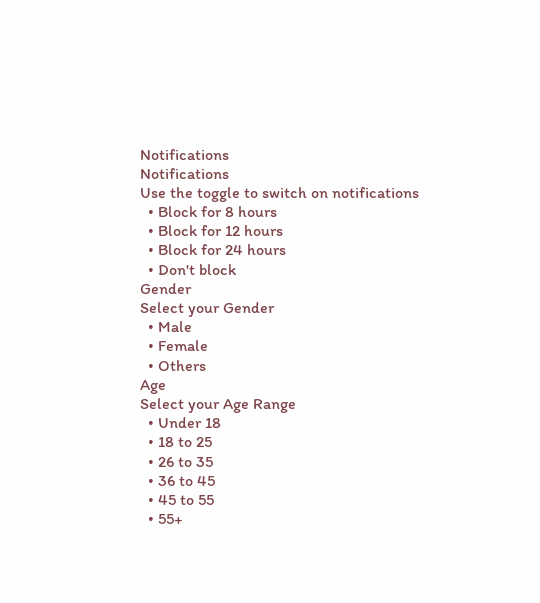Notifications
Notifications
Use the toggle to switch on notifications
  • Block for 8 hours
  • Block for 12 hours
  • Block for 24 hours
  • Don't block
Gender
Select your Gender
  • Male
  • Female
  • Others
Age
Select your Age Range
  • Under 18
  • 18 to 25
  • 26 to 35
  • 36 to 45
  • 45 to 55
  • 55+